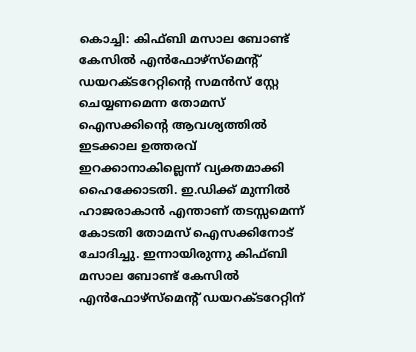കൊച്ചി: കിഫ്ബി മസാല ബോണ്ട് കേസിൽ എൻഫോഴ്സ്മെന്റ് ഡയറക്ടറേറ്റിന്റെ സമൻസ് സ്റ്റേ ചെയ്യണമെന്ന തോമസ് ഐസക്കിന്റെ ആവശ്യത്തിൽ ഇടക്കാല ഉത്തരവ് ഇറക്കാനാകില്ലെന്ന് വ്യക്തമാക്കി ഹൈക്കോടതി. ഇ.ഡിക്ക് മുന്നിൽ ഹാജരാകാൻ എന്താണ് തടസ്സമെന്ന് കോടതി തോമസ് ഐസക്കിനോട് ചോദിച്ചു. ഇന്നായിരുന്നു കിഫ്ബി മസാല ബോണ്ട് കേസിൽ എൻഫോഴ്സ്മെന്റ് ഡയറക്ടറേറ്റിന്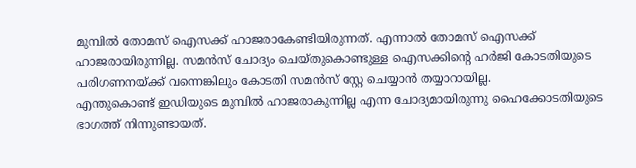മുമ്പിൽ തോമസ് ഐസക്ക് ഹാജരാകേണ്ടിയിരുന്നത്. എന്നാൽ തോമസ് ഐസക്ക് ഹാജരായിരുന്നില്ല. സമൻസ് ചോദ്യം ചെയ്തുകൊണ്ടുള്ള ഐസക്കിന്റെ ഹർജി കോടതിയുടെ പരിഗണനയ്ക്ക് വന്നെങ്കിലും കോടതി സമൻസ് സ്റ്റേ ചെയ്യാൻ തയ്യാറായില്ല.
എന്തുകൊണ്ട് ഇഡിയുടെ മുമ്പിൽ ഹാജരാകുന്നില്ല എന്ന ചോദ്യമായിരുന്നു ഹൈക്കോടതിയുടെ ഭാഗത്ത് നിന്നുണ്ടായത്.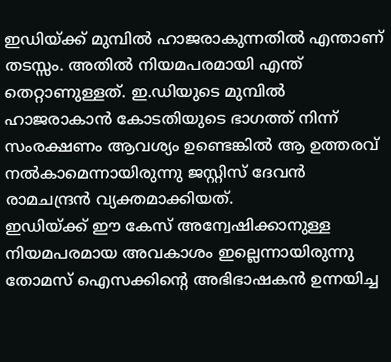ഇഡിയ്ക്ക് മുമ്പിൽ ഹാജരാകുന്നതിൽ എന്താണ് തടസ്സം. അതിൽ നിയമപരമായി എന്ത് തെറ്റാണുള്ളത്. ഇ.ഡിയുടെ മുമ്പിൽ ഹാജരാകാൻ കോടതിയുടെ ഭാഗത്ത് നിന്ന് സംരക്ഷണം ആവശ്യം ഉണ്ടെങ്കിൽ ആ ഉത്തരവ് നൽകാമെന്നായിരുന്നു ജസ്റ്റിസ് ദേവൻ രാമചന്ദ്രൻ വ്യക്തമാക്കിയത്.
ഇഡിയ്ക്ക് ഈ കേസ് അന്വേഷിക്കാനുള്ള നിയമപരമായ അവകാശം ഇല്ലെന്നായിരുന്നു തോമസ് ഐസക്കിന്റെ അഭിഭാഷകൻ ഉന്നയിച്ച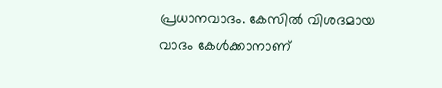പ്രധാനവാദം. കേസിൽ വിശദമായ വാദം കേൾക്കാനാണ്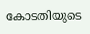കോടതിയുടെ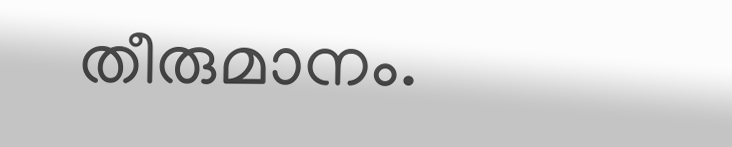തീരുമാനം.